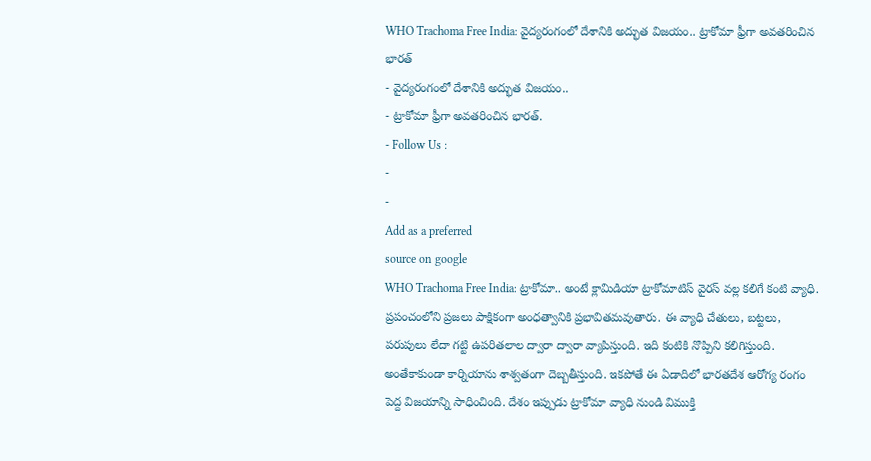WHO Trachoma Free India: వైద్యరంగంలో దేశానికి అద్భుత విజయం.. ట్రాకోమా ఫ్రీగా అవతరించిన భారత్
- వైద్యరంగంలో దేశానికి అద్భుత విజయం..
- ట్రాకోమా ఫ్రీగా అవతరించిన భారత్.
- Follow Us :
-
-
Add as a preferred
source on google
WHO Trachoma Free India: ట్రాకోమా.. అంటే క్లామిడియా ట్రాకోమాటిస్ వైరస్ వల్ల కలిగే కంటి వ్యాధి. ప్రపంచంలోని ప్రజలు పాక్షికంగా అంధత్వానికి ప్రభావితమవుతారు. ఈ వ్యాధి చేతులు, బట్టలు, పరుపులు లేదా గట్టి ఉపరితలాల ద్వారా ద్వారా వ్యాపిస్తుంది. ఇది కంటికి నొప్పిని కలిగిస్తుంది. అంతేకాకుండా కార్నియాను శాశ్వతంగా దెబ్బతీస్తుంది. ఇకపోతే ఈ ఏడాదిలో భారతదేశ ఆరోగ్య రంగం పెద్ద విజయాన్ని సాధించింది. దేశం ఇప్పుడు ట్రాకోమా వ్యాధి నుండి విముక్తి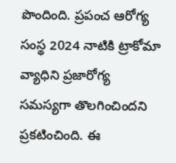పొందింది. ప్రపంచ ఆరోగ్య సంస్థ 2024 నాటికి ట్రాకోమా వ్యాధిని ప్రజారోగ్య సమస్యగా తొలగించిందని ప్రకటించింది. ఈ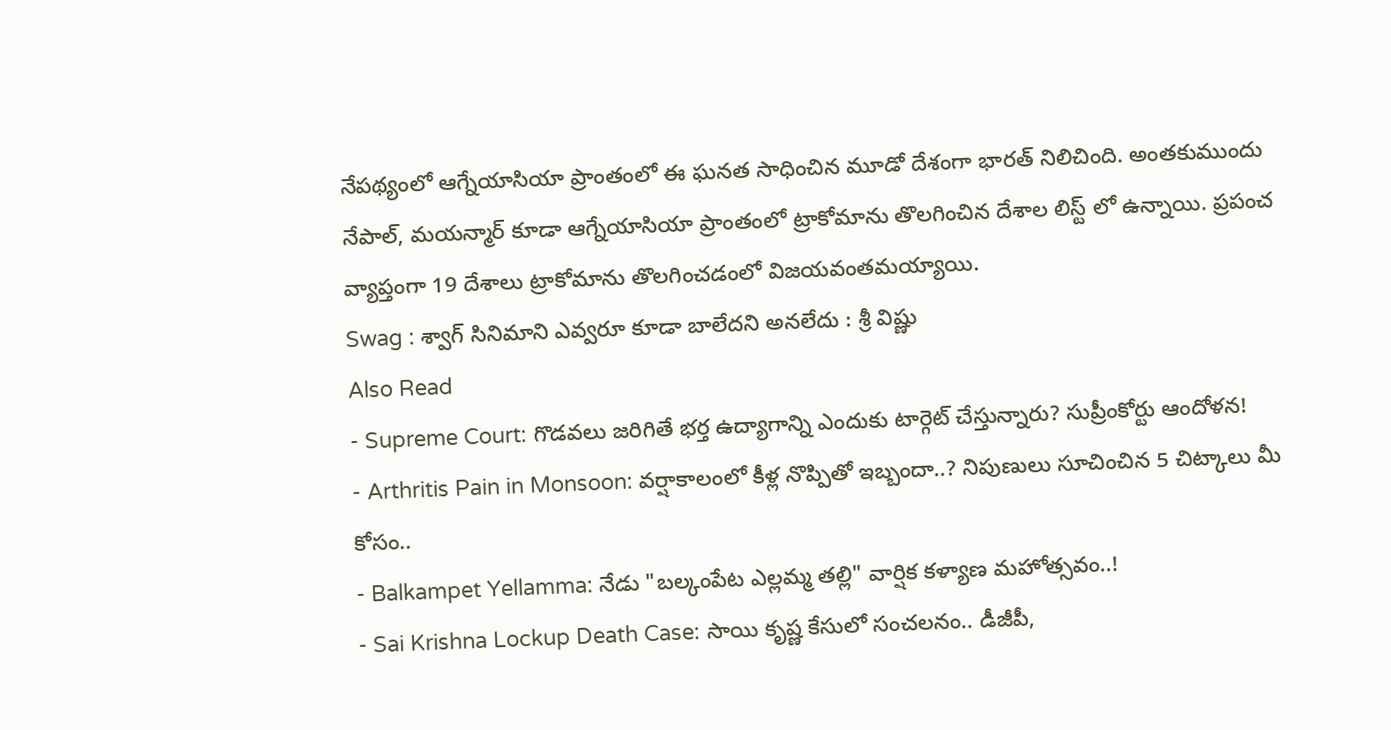నేపథ్యంలో ఆగ్నేయాసియా ప్రాంతంలో ఈ ఘనత సాధించిన మూడో దేశంగా భారత్ నిలిచింది. అంతకుముందు నేపాల్, మయన్మార్ కూడా ఆగ్నేయాసియా ప్రాంతంలో ట్రాకోమాను తొలగించిన దేశాల లిస్ట్ లో ఉన్నాయి. ప్రపంచ వ్యాప్తంగా 19 దేశాలు ట్రాకోమాను తొలగించడంలో విజయవంతమయ్యాయి.
Swag : శ్వాగ్ సినిమాని ఎవ్వరూ కూడా బాలేదని అనలేదు : శ్రీ విష్ణు
Also Read
- Supreme Court: గొడవలు జరిగితే భర్త ఉద్యాగాన్ని ఎందుకు టార్గెట్ చేస్తున్నారు? సుప్రీంకోర్టు ఆందోళన!
- Arthritis Pain in Monsoon: వర్షాకాలంలో కీళ్ల నొప్పితో ఇబ్బందా..? నిపుణులు సూచించిన 5 చిట్కాలు మీ కోసం..
- Balkampet Yellamma: నేడు "బల్కంపేట ఎల్లమ్మ తల్లి" వార్షిక కళ్యాణ మహోత్సవం..!
- Sai Krishna Lockup Death Case: సాయి కృష్ణ కేసులో సంచలనం.. డీజీపీ,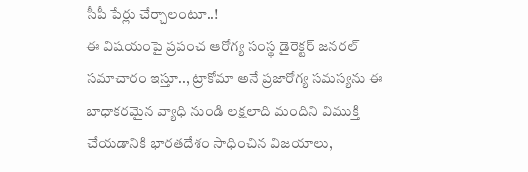సీపీ పేర్లు చేర్చాలంటూ..!
ఈ విషయంపై ప్రపంచ ఆరోగ్య సంస్థ డైరెక్టర్ జనరల్ సమాచారం ఇస్తూ.., ట్రాకోమా అనే ప్రజారోగ్య సమస్యను ఈ బాధాకరమైన వ్యాధి నుండి లక్షలాది మందిని విముక్తి చేయడానికి భారతదేశం సాధించిన విజయాలు,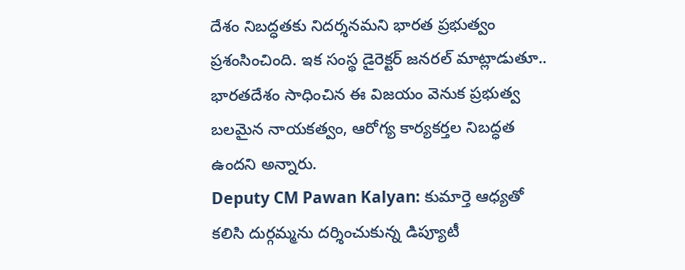దేశం నిబద్ధతకు నిదర్శనమని భారత ప్రభుత్వం ప్రశంసించింది. ఇక సంస్థ డైరెక్టర్ జనరల్ మాట్లాడుతూ.. భారతదేశం సాధించిన ఈ విజయం వెనుక ప్రభుత్వ బలమైన నాయకత్వం, ఆరోగ్య కార్యకర్తల నిబద్ధత ఉందని అన్నారు.
Deputy CM Pawan Kalyan: కుమార్తె ఆధ్యతో కలిసి దుర్గమ్మను దర్శించుకున్న డిప్యూటీ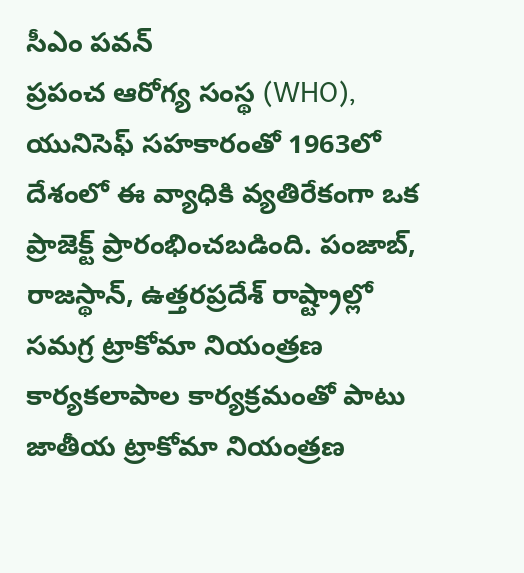సీఎం పవన్
ప్రపంచ ఆరోగ్య సంస్థ (WHO), యునిసెఫ్ సహకారంతో 1963లో దేశంలో ఈ వ్యాధికి వ్యతిరేకంగా ఒక ప్రాజెక్ట్ ప్రారంభించబడింది. పంజాబ్, రాజస్థాన్, ఉత్తరప్రదేశ్ రాష్ట్రాల్లో సమగ్ర ట్రాకోమా నియంత్రణ కార్యకలాపాల కార్యక్రమంతో పాటు జాతీయ ట్రాకోమా నియంత్రణ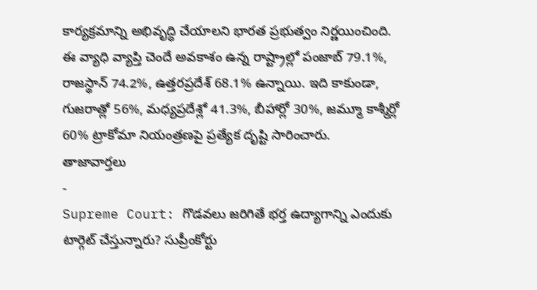కార్యక్రమాన్ని అభివృద్ధి చేయాలని భారత ప్రభుత్వం నిర్ణయించింది. ఈ వ్యాధి వ్యాప్తి చెందే అవకాశం ఉన్న రాష్ట్రాల్లో పంజాబ్ 79.1%, రాజస్థాన్ 74.2%, ఉత్తరప్రదేశ్ 68.1% ఉన్నాయి. ఇది కాకుండా, గుజరాత్లో 56%, మధ్యప్రదేశ్లో 41.3%, బీహార్లో 30%, జమ్మూ కాశ్మీర్లో 60% ట్రాకోమా నియంత్రణపై ప్రత్యేక దృష్టి సారించారు.
తాజావార్తలు
-
Supreme Court: గొడవలు జరిగితే భర్త ఉద్యాగాన్ని ఎందుకు టార్గెట్ చేస్తున్నారు? సుప్రీంకోర్టు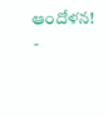ఆందోళన!
-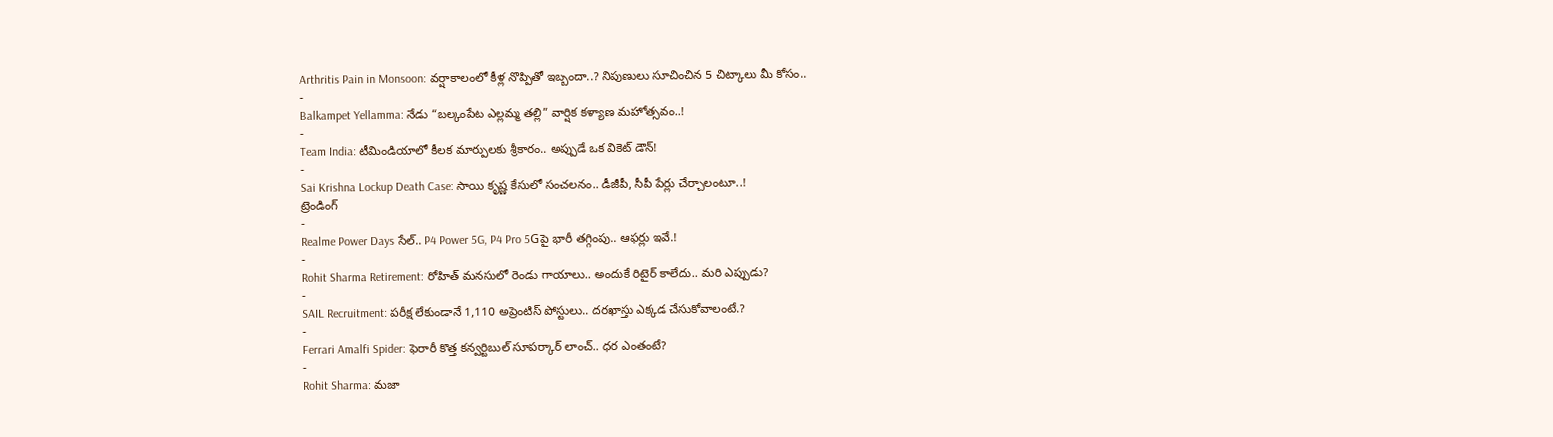Arthritis Pain in Monsoon: వర్షాకాలంలో కీళ్ల నొప్పితో ఇబ్బందా..? నిపుణులు సూచించిన 5 చిట్కాలు మీ కోసం..
-
Balkampet Yellamma: నేడు “బల్కంపేట ఎల్లమ్మ తల్లి” వార్షిక కళ్యాణ మహోత్సవం..!
-
Team India: టీమిండియాలో కీలక మార్పులకు శ్రీకారం.. అప్పుడే ఒక వికెట్ డౌన్!
-
Sai Krishna Lockup Death Case: సాయి కృష్ణ కేసులో సంచలనం.. డీజీపీ, సీపీ పేర్లు చేర్చాలంటూ..!
ట్రెండింగ్
-
Realme Power Days సేల్.. P4 Power 5G, P4 Pro 5Gపై భారీ తగ్గింపు.. ఆఫర్లు ఇవే.!
-
Rohit Sharma Retirement: రోహిత్ మనసులో రెండు గాయాలు.. అందుకే రిటైర్ కాలేదు.. మరి ఎప్పుడు?
-
SAIL Recruitment: పరీక్ష లేకుండానే 1,110 అప్రెంటిస్ పోస్టులు.. దరఖాస్తు ఎక్కడ చేసుకోవాలంటే.?
-
Ferrari Amalfi Spider: ఫెరారీ కొత్త కన్వర్టిబుల్ సూపర్కార్ లాంచ్.. ధర ఎంతంటే?
-
Rohit Sharma: మజా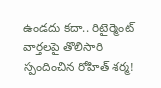ఉండదు కదా.. రిటైర్మెంట్ వార్తలపై తొలిసారి స్పందించిన రోహిత్ శర్మ!